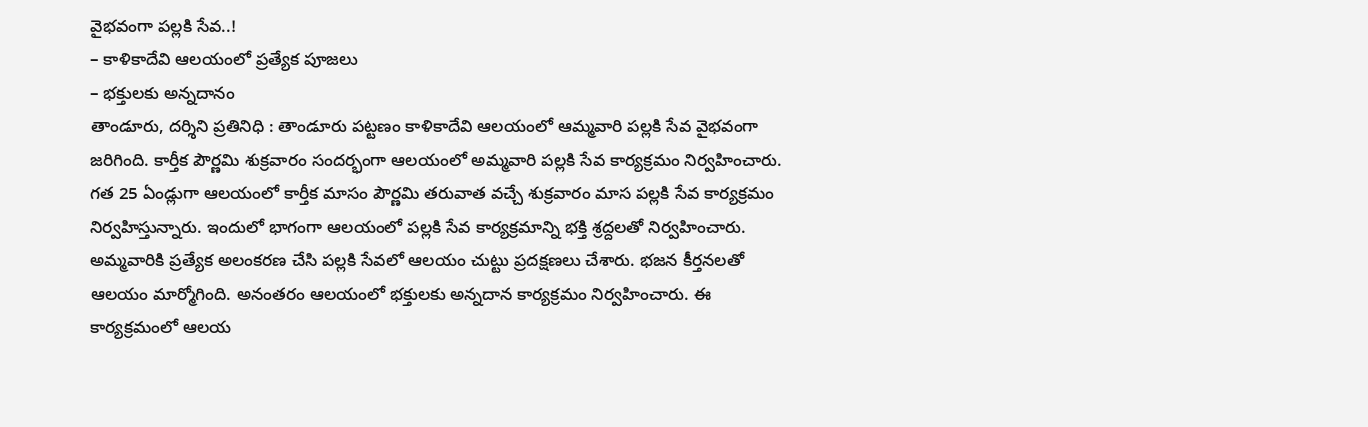వైభవంగా పల్లకి సేవ..!
– కాళికాదేవి ఆలయంలో ప్రత్యేక పూజలు
– భక్తులకు అన్నదానం
తాండూరు, దర్శిని ప్రతినిధి : తాండూరు పట్టణం కాళికాదేవి ఆలయంలో ఆమ్మవారి పల్లకి సేవ వైభవంగా జరిగింది. కార్తీక పౌర్ణమి శుక్రవారం సందర్భంగా ఆలయంలో అమ్మవారి పల్లకి సేవ కార్యక్రమం నిర్వహించారు. గత 25 ఏండ్లుగా ఆలయంలో కార్తీక మాసం పౌర్ణమి తరువాత వచ్చే శుక్రవారం మాస పల్లకి సేవ కార్యక్రమం నిర్వహిస్తున్నారు. ఇందులో భాగంగా ఆలయంలో పల్లకి సేవ కార్యక్రమాన్ని భక్తి శ్రద్దలతో నిర్వహించారు. అమ్మవారికి ప్రత్యేక అలంకరణ చేసి పల్లకి సేవలో ఆలయం చుట్టు ప్రదక్షణలు చేశారు. భజన కీర్తనలతో ఆలయం మార్మోగింది. అనంతరం ఆలయంలో భక్తులకు అన్నదాన కార్యక్రమం నిర్వహించారు. ఈ కార్యక్రమంలో ఆలయ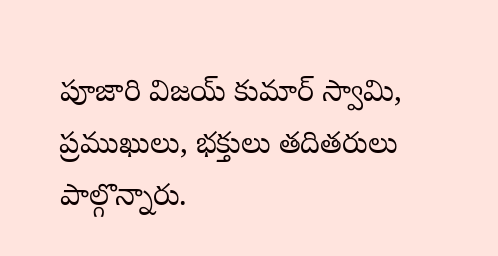పూజారి విజయ్ కుమార్ స్వామి, ప్రముఖులు, భక్తులు తదితరులు పాల్గొన్నారు.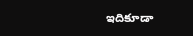ఇదికూడా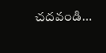చదవండి…